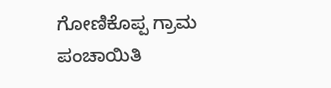ಗೋಣಿಕೊಪ್ಪ ಗ್ರಾಮ ಪಂಚಾಯಿತಿ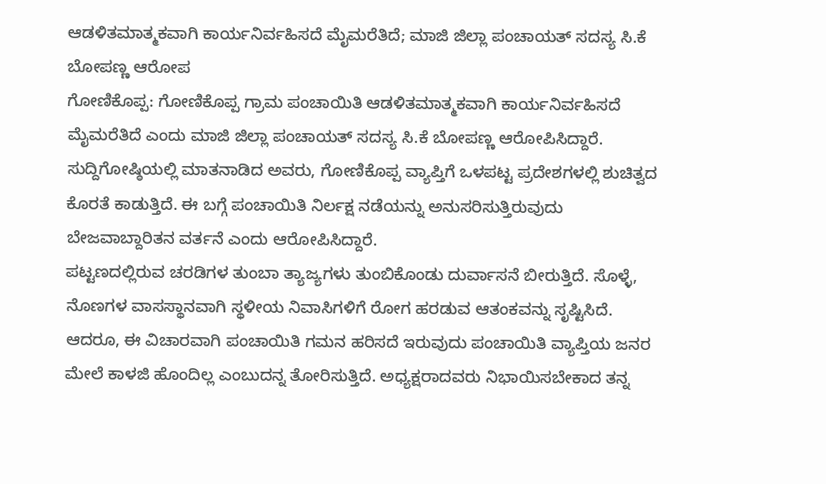ಆಡಳಿತಮಾತ್ಮಕವಾಗಿ ಕಾರ್ಯನಿರ್ವಹಿಸದೆ ಮೈಮರೆತಿದೆ; ಮಾಜಿ ಜಿಲ್ಲಾ ಪಂಚಾಯತ್ ಸದಸ್ಯ ಸಿ.ಕೆ ಬೋಪಣ್ಣ ಆರೋಪ
ಗೋಣಿಕೊಪ್ಪ: ಗೋಣಿಕೊಪ್ಪ ಗ್ರಾಮ ಪಂಚಾಯಿತಿ ಆಡಳಿತಮಾತ್ಮಕವಾಗಿ ಕಾರ್ಯನಿರ್ವಹಿಸದೆ ಮೈಮರೆತಿದೆ ಎಂದು ಮಾಜಿ ಜಿಲ್ಲಾ ಪಂಚಾಯತ್ ಸದಸ್ಯ ಸಿ.ಕೆ ಬೋಪಣ್ಣ ಆರೋಪಿಸಿದ್ದಾರೆ.
ಸುದ್ದಿಗೋಷ್ಠಿಯಲ್ಲಿ ಮಾತನಾಡಿದ ಅವರು, ಗೋಣಿಕೊಪ್ಪ ವ್ಯಾಪ್ತಿಗೆ ಒಳಪಟ್ಟ ಪ್ರದೇಶಗಳಲ್ಲಿ ಶುಚಿತ್ವದ ಕೊರತೆ ಕಾಡುತ್ತಿದೆ. ಈ ಬಗ್ಗೆ ಪಂಚಾಯಿತಿ ನಿರ್ಲಕ್ಷ ನಡೆಯನ್ನು ಅನುಸರಿಸುತ್ತಿರುವುದು ಬೇಜವಾಬ್ದಾರಿತನ ವರ್ತನೆ ಎಂದು ಆರೋಪಿಸಿದ್ದಾರೆ.
ಪಟ್ಟಣದಲ್ಲಿರುವ ಚರಡಿಗಳ ತುಂಬಾ ತ್ಯಾಜ್ಯಗಳು ತುಂಬಿಕೊಂಡು ದುರ್ವಾಸನೆ ಬೀರುತ್ತಿದೆ. ಸೊಳ್ಳೆ, ನೊಣಗಳ ವಾಸಸ್ಥಾನವಾಗಿ ಸ್ಥಳೀಯ ನಿವಾಸಿಗಳಿಗೆ ರೋಗ ಹರಡುವ ಆತಂಕವನ್ನು ಸೃಷ್ಟಿಸಿದೆ.
ಆದರೂ, ಈ ವಿಚಾರವಾಗಿ ಪಂಚಾಯಿತಿ ಗಮನ ಹರಿಸದೆ ಇರುವುದು ಪಂಚಾಯಿತಿ ವ್ಯಾಪ್ತಿಯ ಜನರ ಮೇಲೆ ಕಾಳಜಿ ಹೊಂದಿಲ್ಲ ಎಂಬುದನ್ನ ತೋರಿಸುತ್ತಿದೆ. ಅಧ್ಯಕ್ಷರಾದವರು ನಿಭಾಯಿಸಬೇಕಾದ ತನ್ನ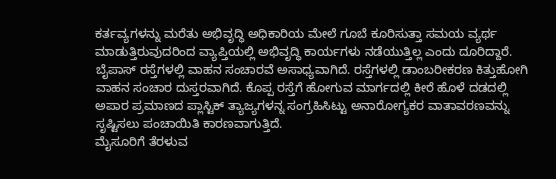ಕರ್ತವ್ಯಗಳನ್ನು ಮರೆತು ಅಭಿವೃದ್ಧಿ ಅಧಿಕಾರಿಯ ಮೇಲೆ ಗೂಬೆ ಕೂರಿಸುತ್ತಾ ಸಮಯ ವ್ಯರ್ಥ ಮಾಡುತ್ತಿರುವುದರಿಂದ ವ್ಯಾಪ್ತಿಯಲ್ಲಿ ಅಭಿವೃದ್ಧಿ ಕಾರ್ಯಗಳು ನಡೆಯುತ್ತಿಲ್ಲ ಎಂದು ದೂರಿದ್ದಾರೆ.
ಬೈಪಾಸ್ ರಸ್ತೆಗಳಲ್ಲಿ ವಾಹನ ಸಂಚಾರವೆ ಅಸಾಧ್ಯವಾಗಿದೆ. ರಸ್ತೆಗಳಲ್ಲಿ ಡಾಂಬರೀಕರಣ ಕಿತ್ತುಹೋಗಿ ವಾಹನ ಸಂಚಾರ ದುಸ್ತರವಾಗಿದೆ. ಕೊಪ್ಪ ರಸ್ತೆಗೆ ಹೋಗುವ ಮಾರ್ಗದಲ್ಲಿ ಕೀರೆ ಹೊಳೆ ದಡದಲ್ಲಿ ಅಪಾರ ಪ್ರಮಾಣದ ಪ್ಲಾಸ್ಟಿಕ್ ತ್ಯಾಜ್ಯಗಳನ್ನ ಸಂಗ್ರಹಿಸಿಟ್ಟು ಅನಾರೋಗ್ಯಕರ ವಾತಾವರಣವನ್ನು ಸೃಷ್ಟಿಸಲು ಪಂಚಾಯಿತಿ ಕಾರಣವಾಗುತ್ತಿದೆ.
ಮೈಸೂರಿಗೆ ತೆರಳುವ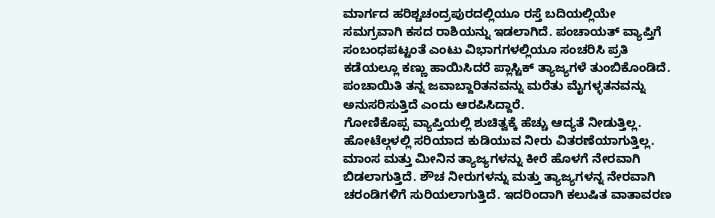ಮಾರ್ಗದ ಹರಿಶ್ಚಚಂದ್ರಪುರದಲ್ಲಿಯೂ ರಸ್ತೆ ಬದಿಯಲ್ಲಿಯೇ ಸಮಗ್ರವಾಗಿ ಕಸದ ರಾಶಿಯನ್ನು ಇಡಲಾಗಿದೆ. ಪಂಚಾಯತ್ ವ್ಯಾಪ್ತಿಗೆ ಸಂಬಂಧಪಟ್ಟಂತೆ ಎಂಟು ವಿಭಾಗಗಳಲ್ಲಿಯೂ ಸಂಚರಿಸಿ ಪ್ರತಿ ಕಡೆಯಲ್ಲೂ ಕಣ್ಣು ಹಾಯಿಸಿದರೆ ಪ್ಲಾಸ್ಟಿಕ್ ತ್ಯಾಜ್ಯಗಳೆ ತುಂಬಿಕೊಂಡಿದೆ.
ಪಂಚಾಯಿತಿ ತನ್ನ ಜವಾಬ್ದಾರಿತನವನ್ನು ಮರೆತು ಮೈಗಳ್ಳತನವನ್ನು ಅನುಸರಿಸುತ್ತಿದೆ ಎಂದು ಆರಪಿಸಿದ್ದಾರೆ.
ಗೋಣಿಕೊಪ್ಪ ವ್ಯಾಪ್ತಿಯಲ್ಲಿ ಶುಚಿತ್ವಕ್ಕೆ ಹೆಚ್ಚು ಆದ್ಯತೆ ನೀಡುತ್ತಿಲ್ಲ. ಹೋಟೆಲ್ಗಳಲ್ಲಿ ಸರಿಯಾದ ಕುಡಿಯುವ ನೀರು ವಿತರಣೆಯಾಗುತ್ತಿಲ್ಲ. ಮಾಂಸ ಮತ್ತು ಮೀನಿನ ತ್ಯಾಜ್ಯಗಳನ್ನು ಕೀರೆ ಹೊಳಗೆ ನೇರವಾಗಿ ಬಿಡಲಾಗುತ್ತಿದೆ. ಶೌಚ ನೀರುಗಳನ್ನು ಮತ್ತು ತ್ಯಾಜ್ಯಗಳನ್ನ ನೇರವಾಗಿ ಚರಂಡಿಗಳಿಗೆ ಸುರಿಯಲಾಗುತ್ತಿದೆ. ಇದರಿಂದಾಗಿ ಕಲುಷಿತ ವಾತಾವರಣ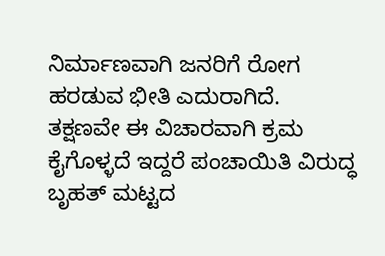ನಿರ್ಮಾಣವಾಗಿ ಜನರಿಗೆ ರೋಗ ಹರಡುವ ಭೀತಿ ಎದುರಾಗಿದೆ.
ತಕ್ಷಣವೇ ಈ ವಿಚಾರವಾಗಿ ಕ್ರಮ ಕೈಗೊಳ್ಳದೆ ಇದ್ದರೆ ಪಂಚಾಯಿತಿ ವಿರುದ್ಧ ಬೃಹತ್ ಮಟ್ಟದ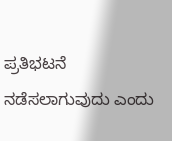ಪ್ರತಿಭಟನೆ ನಡೆಸಲಾಗುವುದು ಎಂದು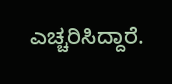ಎಚ್ಚರಿಸಿದ್ದಾರೆ.